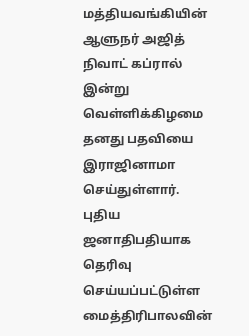மத்தியவங்கியின் ஆளுநர் அஜித் நிவாட் கப்ரால் இன்று வெள்ளிக்கிழமை தனது பதவியை இராஜினாமா செய்துள்ளார்.
புதிய ஜனாதிபதியாக தெரிவு செய்யப்பட்டுள்ள மைத்திரிபாலவின்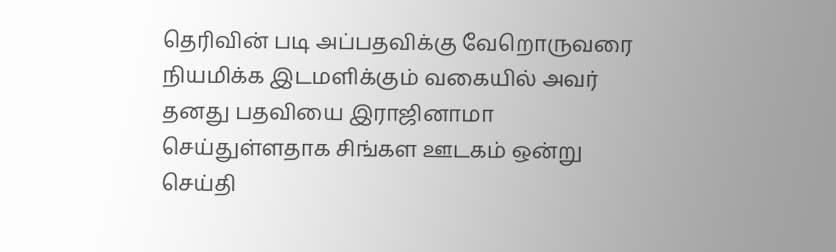தெரிவின் படி அப்பதவிக்கு வேறொருவரை நியமிக்க இடமளிக்கும் வகையில் அவர் தனது பதவியை இராஜினாமா செய்துள்ளதாக சிங்கள ஊடகம் ஒன்று செய்தி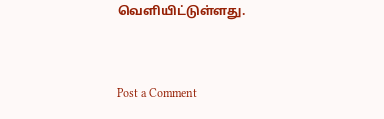வெளியிட்டுள்ளது.


Post a Comment